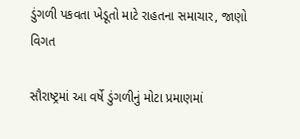ડુંગળી પકવતા ખેડૂતો માટે રાહતના સમાચાર, જાણો વિગત

સૌરાષ્ટ્રમાં આ વર્ષે ડુંગળીનું મોટા પ્રમાણમાં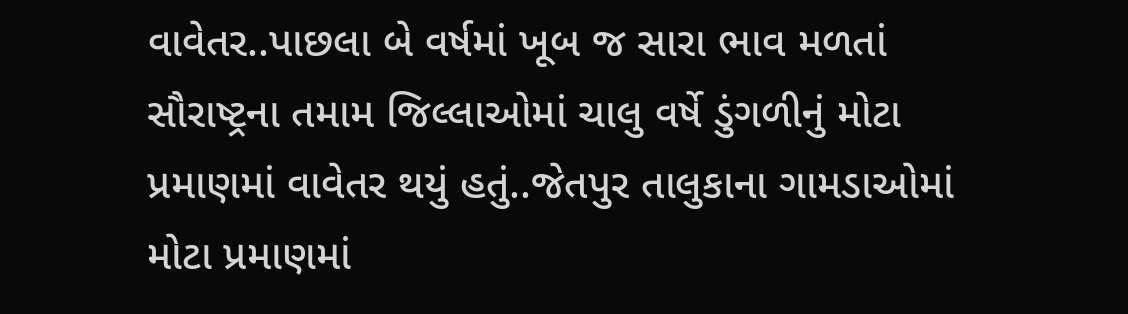વાવેતર..પાછલા બે વર્ષમાં ખૂબ જ સારા ભાવ મળતાં સૌરાષ્ટ્રના તમામ જિલ્લાઓમાં ચાલુ વર્ષે ડુંગળીનું મોટા પ્રમાણમાં વાવેતર થયું હતું..જેતપુર તાલુકાના ગામડાઓમાં મોટા પ્રમાણમાં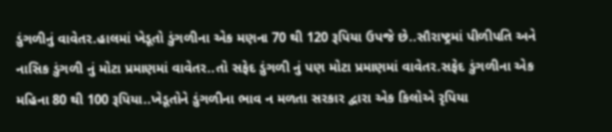ડુંગળીનું વાવેતર.હાલમાં ખેડૂતો ડુંગળીના એક મણના 70 થી 120 રૂપિયા ઉપજે છે..સૌરાષ્ટ્રમાં પીળીપતિ અને નાસિક ડુંગળી નું મોટા પ્રમાણમાં વાવેતર..તો સફેદ ડુંગળી નું પણ મોટા પ્રમાણમાં વાવેતર.સફેદ ડુંગળીના એક મહિના 80 થી 100 રૂપિયા..ખેડૂતોને ડુંગળીના ભાવ ન મળતા સરકાર દ્વારા એક કિલોએ રૃપિયા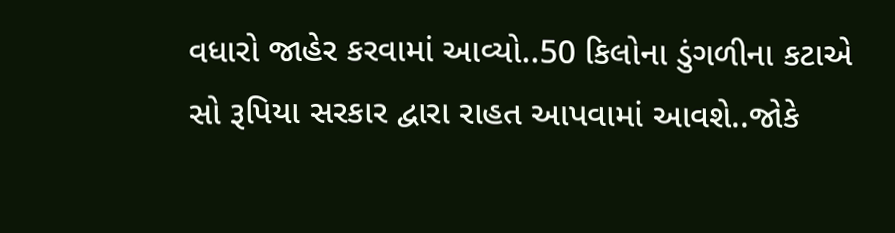વધારો જાહેર કરવામાં આવ્યો..50 કિલોના ડુંગળીના કટાએ સો રૂપિયા સરકાર દ્વારા રાહત આપવામાં આવશે..જોકે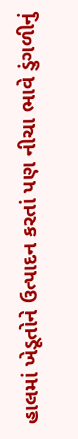હાલમાં ખેડૂતોને ઉત્પાદન કરતાં પણ નીચા ભાવે ડુંગળીનું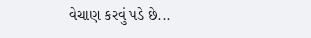વેચાણ કરવું પડે છે...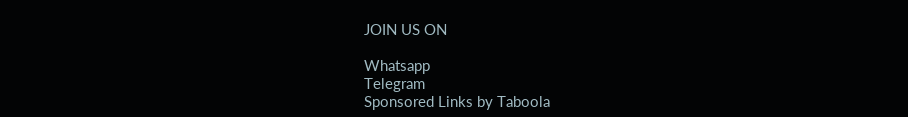JOIN US ON

Whatsapp
Telegram
Sponsored Links by Taboola